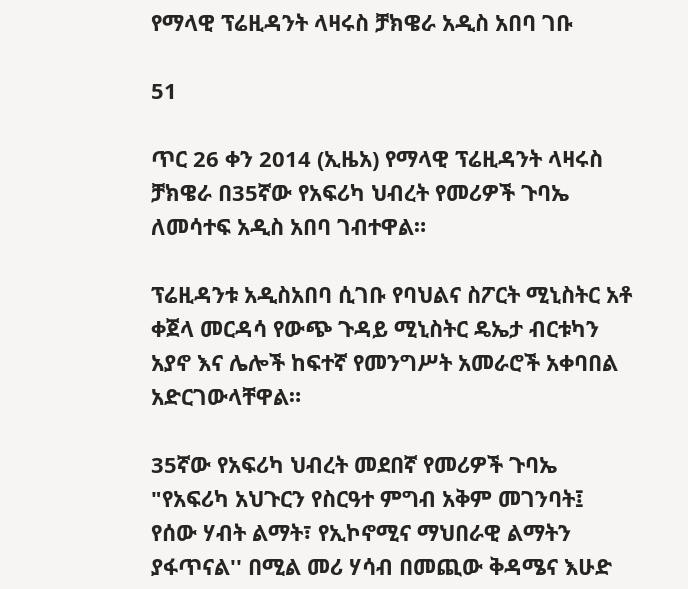የማላዊ ፕሬዚዳንት ላዛሩስ ቻክዌራ አዲስ አበባ ገቡ

51

ጥር 26 ቀን 2014 (ኢዜአ) የማላዊ ፕሬዚዳንት ላዛሩስ ቻክዌራ በ35ኛው የአፍሪካ ህብረት የመሪዎች ጉባኤ ለመሳተፍ አዲስ አበባ ገብተዋል።

ፕሬዚዳንቱ አዲስአበባ ሲገቡ የባህልና ስፖርት ሚኒስትር አቶ ቀጀላ መርዳሳ የውጭ ጉዳይ ሚኒስትር ዴኤታ ብርቱካን አያኖ እና ሌሎች ከፍተኛ የመንግሥት አመራሮች አቀባበል አድርገውላቸዋል።

35ኛው የአፍሪካ ህብረት መደበኛ የመሪዎች ጉባኤ "የአፍሪካ አህጉርን የስርዓተ ምግብ አቅም መገንባት፤ የሰው ሃብት ልማት፣ የኢኮኖሚና ማህበራዊ ልማትን ያፋጥናል'' በሚል መሪ ሃሳብ በመጪው ቅዳሜና እሁድ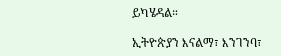ይካሄዳል።

ኢትዮጵያን እናልማ፣ እንገንባ፣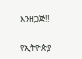እንዘጋጅ‼

የኢትዮጵያ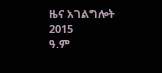ዜና አገልግሎት
2015
ዓ.ም